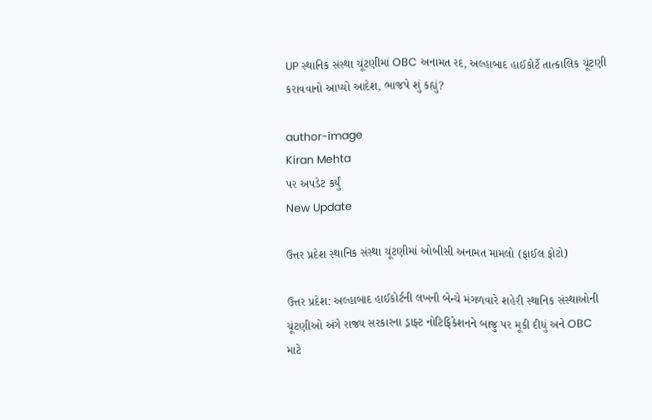UP સ્થાનિક સંસ્થા ચૂંટણીમાં OBC અનામત રદ, અલ્હાબાદ હાઈકોર્ટે તાત્કાલિક ચૂંટણી કરાવવાનો આપ્યો આદેશ, ભાજપે શું કહ્યું?

author-image
Kiran Mehta
પર અપડેટ કર્યું
New Update

ઉત્તર પ્રદેશ સ્થાનિક સંસ્થા ચૂંટણીમાં ઓબીસી અનામત મામલો (ફાઈલ ફોટો)

ઉત્તર પ્રદેશ: અલ્હાબાદ હાઈકોર્ટની લખનૌ બેન્ચે મંગળવારે શહેરી સ્થાનિક સંસ્થાઓની ચૂંટણીઓ અંગે રાજ્ય સરકારના ડ્રાફ્ટ નોટિફિકેશનને બાજુ પર મૂકી દીધું અને OBC માટે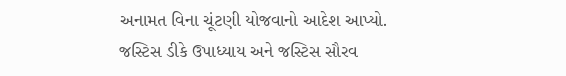અનામત વિના ચૂંટણી યોજવાનો આદેશ આપ્યો. જસ્ટિસ ડીકે ઉપાધ્યાય અને જસ્ટિસ સૌરવ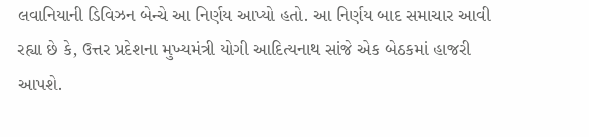લવાનિયાની ડિવિઝન બેન્ચે આ નિર્ણય આપ્યો હતો. આ નિર્ણય બાદ સમાચાર આવી રહ્યા છે કે, ઉત્તર પ્રદેશના મુખ્યમંત્રી યોગી આદિત્યનાથ સાંજે એક બેઠકમાં હાજરી આપશે.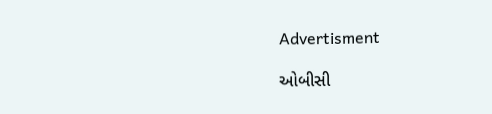Advertisment

ઓબીસી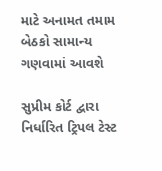માટે અનામત તમામ બેઠકો સામાન્ય ગણવામાં આવશે

સુપ્રીમ કોર્ટ દ્વારા નિર્ધારિત ટ્રિપલ ટેસ્ટ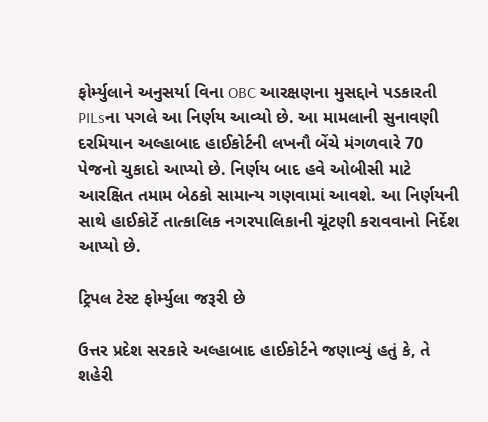ફોર્મ્યુલાને અનુસર્યા વિના OBC આરક્ષણના મુસદ્દાને પડકારતી PILsના પગલે આ નિર્ણય આવ્યો છે. આ મામલાની સુનાવણી દરમિયાન અલ્હાબાદ હાઈકોર્ટની લખનૌ બેંચે મંગળવારે 70 પેજનો ચુકાદો આપ્યો છે. નિર્ણય બાદ હવે ઓબીસી માટે આરક્ષિત તમામ બેઠકો સામાન્ય ગણવામાં આવશે. આ નિર્ણયની સાથે હાઈકોર્ટે તાત્કાલિક નગરપાલિકાની ચૂંટણી કરાવવાનો નિર્દેશ આપ્યો છે.

ટ્રિપલ ટેસ્ટ ફોર્મ્યુલા જરૂરી છે

ઉત્તર પ્રદેશ સરકારે અલ્હાબાદ હાઈકોર્ટને જણાવ્યું હતું કે, તે શહેરી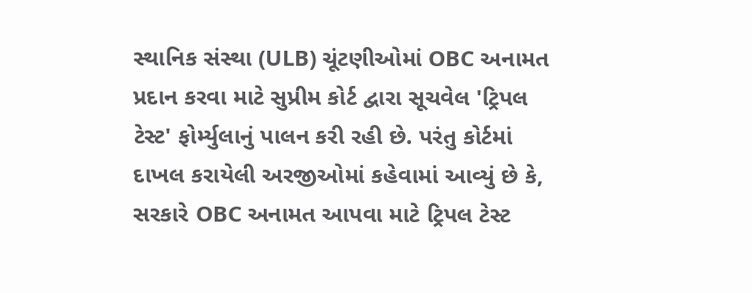સ્થાનિક સંસ્થા (ULB) ચૂંટણીઓમાં OBC અનામત પ્રદાન કરવા માટે સુપ્રીમ કોર્ટ દ્વારા સૂચવેલ 'ટ્રિપલ ટેસ્ટ' ફોર્મ્યુલાનું પાલન કરી રહી છે. પરંતુ કોર્ટમાં દાખલ કરાયેલી અરજીઓમાં કહેવામાં આવ્યું છે કે, સરકારે OBC અનામત આપવા માટે ટ્રિપલ ટેસ્ટ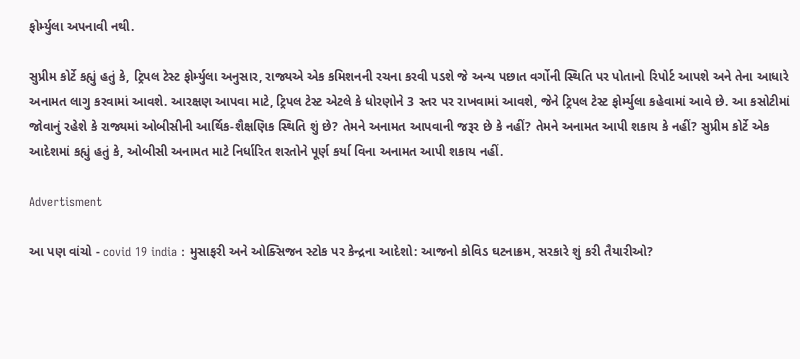ફોર્મ્યુલા અપનાવી નથી.

સુપ્રીમ કોર્ટે કહ્યું હતું કે, ટ્રિપલ ટેસ્ટ ફોર્મ્યુલા અનુસાર, રાજ્યએ એક કમિશનની રચના કરવી પડશે જે અન્ય પછાત વર્ગોની સ્થિતિ પર પોતાનો રિપોર્ટ આપશે અને તેના આધારે અનામત લાગુ કરવામાં આવશે. આરક્ષણ આપવા માટે, ટ્રિપલ ટેસ્ટ એટલે કે ધોરણોને 3 સ્તર પર રાખવામાં આવશે, જેને ટ્રિપલ ટેસ્ટ ફોર્મ્યુલા કહેવામાં આવે છે. આ કસોટીમાં જોવાનું રહેશે કે રાજ્યમાં ઓબીસીની આર્થિક-શૈક્ષણિક સ્થિતિ શું છે? તેમને અનામત આપવાની જરૂર છે કે નહીં? તેમને અનામત આપી શકાય કે નહીં? સુપ્રીમ કોર્ટે એક આદેશમાં કહ્યું હતું કે, ઓબીસી અનામત માટે નિર્ધારિત શરતોને પૂર્ણ કર્યા વિના અનામત આપી શકાય નહીં.

Advertisment

આ પણ વાંચો - covid 19 india : મુસાફરી અને ઓક્સિજન સ્ટોક પર કેન્દ્રના આદેશો: આજનો કોવિડ ઘટનાક્રમ, સરકારે શું કરી તૈયારીઓ?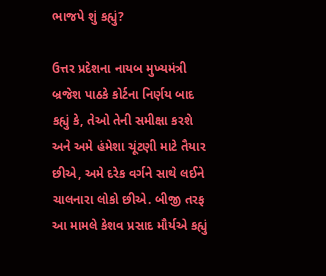ભાજપે શું કહ્યું?

ઉત્તર પ્રદેશના નાયબ મુખ્યમંત્રી બ્રજેશ પાઠકે કોર્ટના નિર્ણય બાદ કહ્યું કે, તેઓ તેની સમીક્ષા કરશે અને અમે હંમેશા ચૂંટણી માટે તૈયાર છીએ, અમે દરેક વર્ગને સાથે લઈને ચાલનારા લોકો છીએ. બીજી તરફ આ મામલે કેશવ પ્રસાદ મૌર્યએ કહ્યું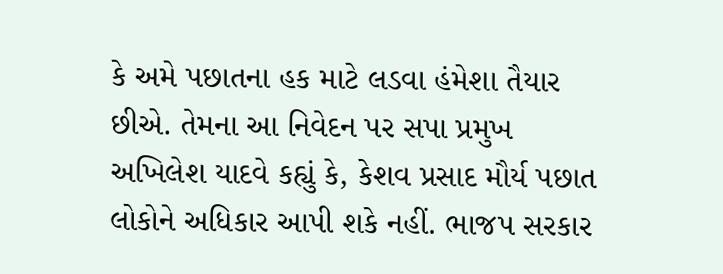કે અમે પછાતના હક માટે લડવા હંમેશા તૈયાર છીએ. તેમના આ નિવેદન પર સપા પ્રમુખ અખિલેશ યાદવે કહ્યું કે, કેશવ પ્રસાદ મૌર્ય પછાત લોકોને અધિકાર આપી શકે નહીં. ભાજપ સરકાર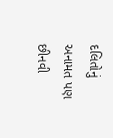દલિતોનું અનામત પણ છીનવી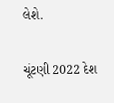લેશે.

ચૂંટણી 2022 દેશ